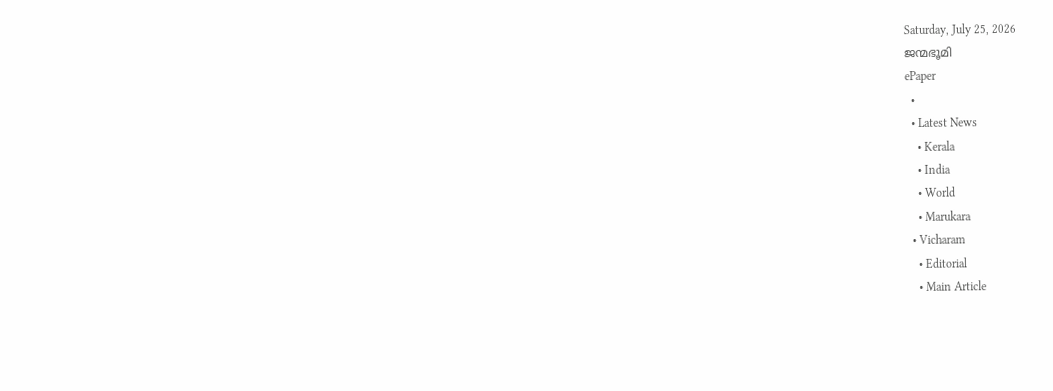Saturday, July 25, 2026
ജന്മഭൂമി
ePaper
  •
  • Latest News
    • Kerala
    • India
    • World
    • Marukara
  • Vicharam
    • Editorial
    • Main Article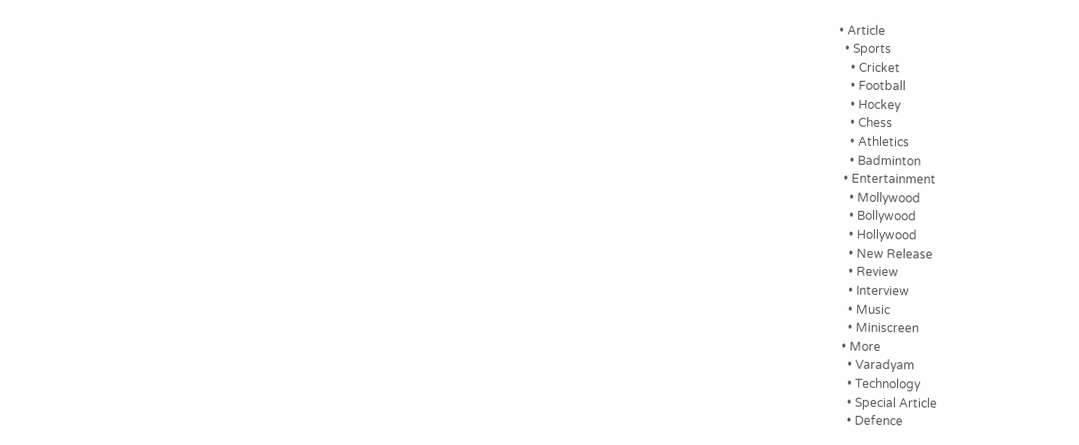• Article
  • Sports
    • Cricket
    • Football
    • Hockey
    • Chess
    • Athletics
    • Badminton
  • Entertainment
    • Mollywood
    • Bollywood
    • Hollywood
    • New Release
    • Review
    • Interview
    • Music
    • Miniscreen
  • More
    • Varadyam
    • Technology
    • Special Article
    • Defence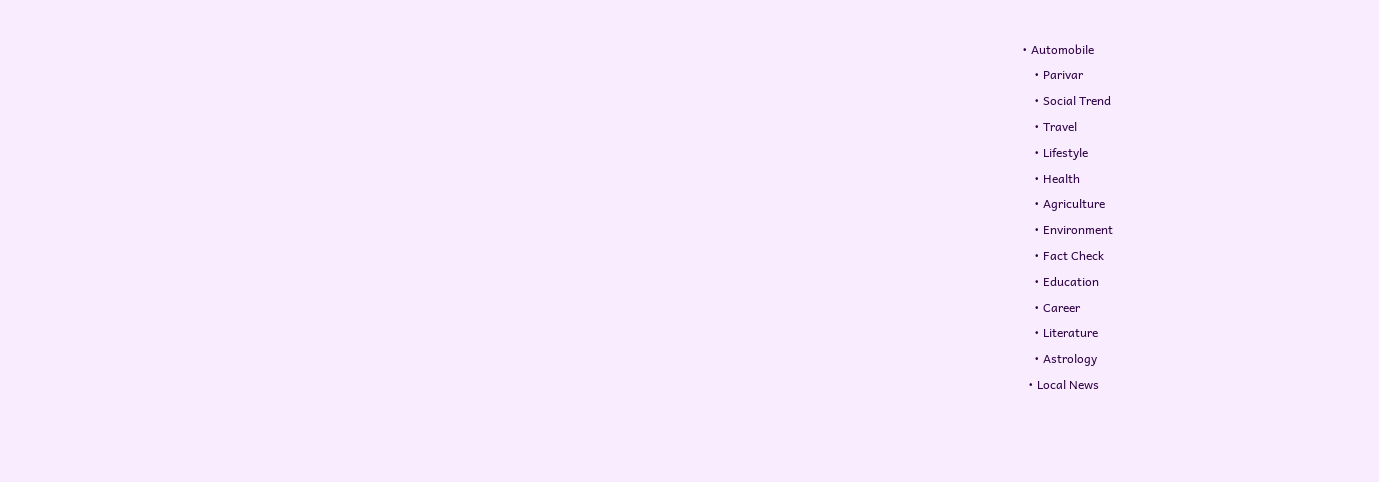• Automobile
    • Parivar
    • Social Trend
    • Travel
    • Lifestyle
    • Health
    • Agriculture
    • Environment
    • Fact Check
    • Education
    • Career
    • Literature
    • Astrology
  • Local News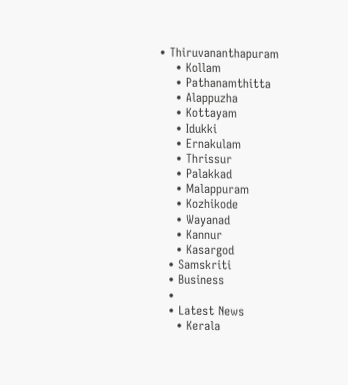• Thiruvananthapuram
    • Kollam
    • Pathanamthitta
    • Alappuzha
    • Kottayam
    • Idukki
    • Ernakulam
    • Thrissur
    • Palakkad
    • Malappuram
    • Kozhikode
    • Wayanad
    • Kannur
    • Kasargod
  • Samskriti
  • Business
  •
  • Latest News
    • Kerala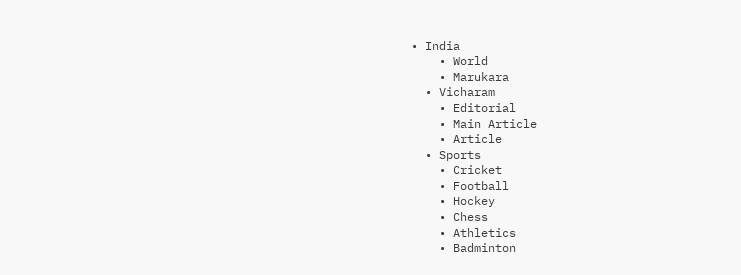• India
    • World
    • Marukara
  • Vicharam
    • Editorial
    • Main Article
    • Article
  • Sports
    • Cricket
    • Football
    • Hockey
    • Chess
    • Athletics
    • Badminton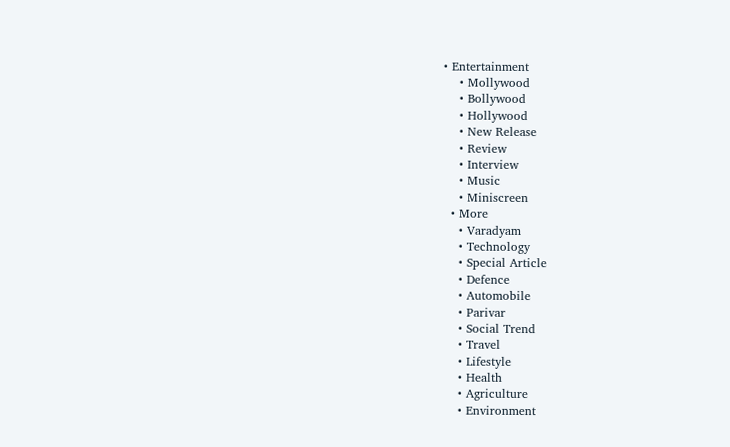• Entertainment
    • Mollywood
    • Bollywood
    • Hollywood
    • New Release
    • Review
    • Interview
    • Music
    • Miniscreen
  • More
    • Varadyam
    • Technology
    • Special Article
    • Defence
    • Automobile
    • Parivar
    • Social Trend
    • Travel
    • Lifestyle
    • Health
    • Agriculture
    • Environment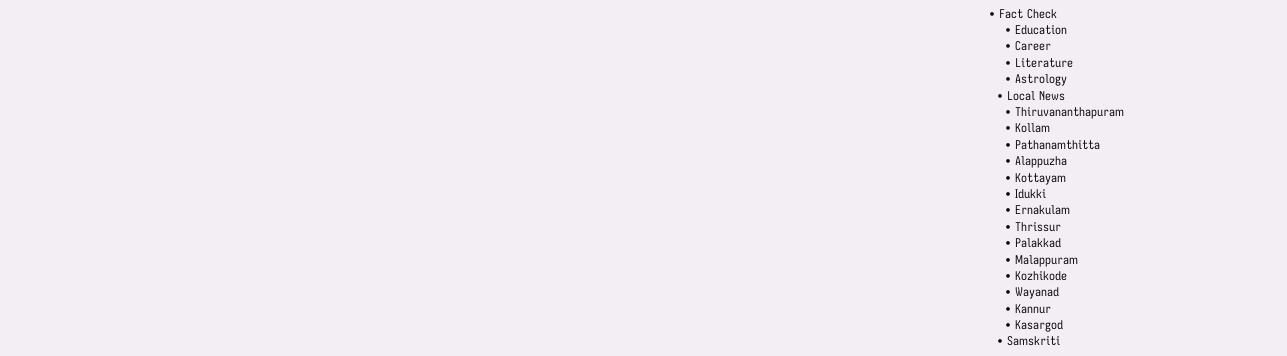• Fact Check
    • Education
    • Career
    • Literature
    • Astrology
  • Local News
    • Thiruvananthapuram
    • Kollam
    • Pathanamthitta
    • Alappuzha
    • Kottayam
    • Idukki
    • Ernakulam
    • Thrissur
    • Palakkad
    • Malappuram
    • Kozhikode
    • Wayanad
    • Kannur
    • Kasargod
  • Samskriti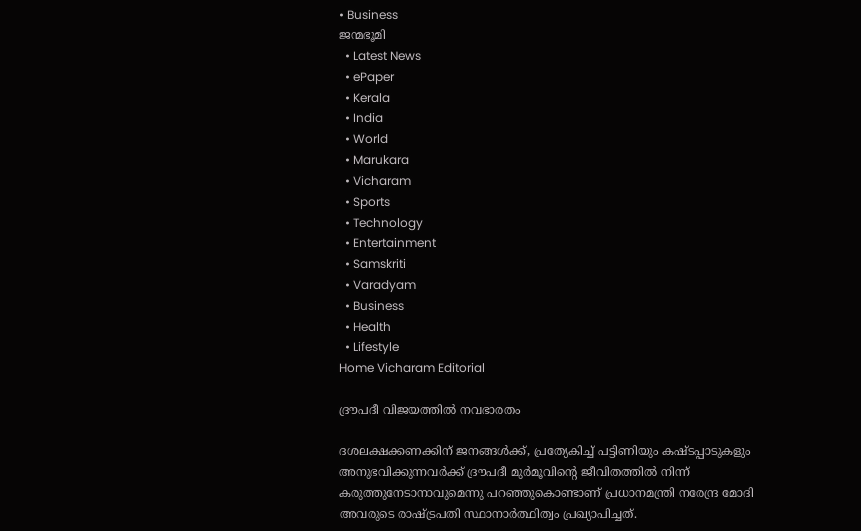• Business
ജന്മഭൂമി
  • Latest News
  • ePaper
  • Kerala
  • India
  • World
  • Marukara
  • Vicharam
  • Sports
  • Technology
  • Entertainment
  • Samskriti
  • Varadyam
  • Business
  • Health
  • Lifestyle
Home Vicharam Editorial

ദ്രൗപദീ വിജയത്തില്‍ നവഭാരതം

ദശലക്ഷക്കണക്കിന് ജനങ്ങള്‍ക്ക്, പ്രത്യേകിച്ച് പട്ടിണിയും കഷ്ടപ്പാടുകളും അനുഭവിക്കുന്നവര്‍ക്ക് ദ്രൗപദീ മുര്‍മൂവിന്റെ ജീവിതത്തില്‍ നിന്ന് കരുത്തുനേടാനാവുമെന്നു പറഞ്ഞുകൊണ്ടാണ് പ്രധാനമന്ത്രി നരേന്ദ്ര മോദി അവരുടെ രാഷ്‌ട്രപതി സ്ഥാനാര്‍ത്ഥിത്വം പ്രഖ്യാപിച്ചത്.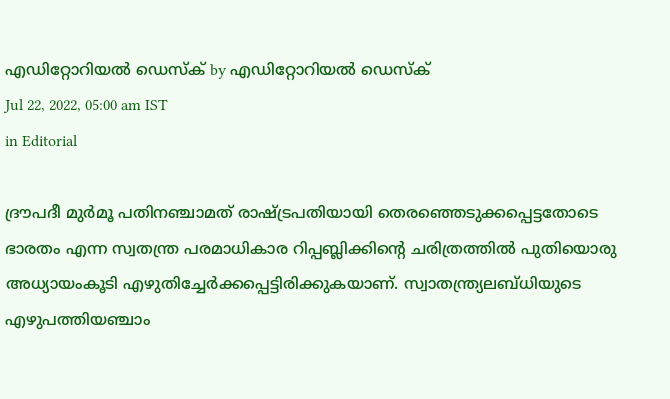എഡിറ്റോറിയൽ ഡെസ്ക് by എഡിറ്റോറിയൽ ഡെസ്ക്
Jul 22, 2022, 05:00 am IST
in Editorial

ദ്രൗപദീ മുര്‍മൂ പതിനഞ്ചാമത് രാഷ്‌ട്രപതിയായി തെരഞ്ഞെടുക്കപ്പെട്ടതോടെ ഭാരതം എന്ന സ്വതന്ത്ര പരമാധികാര റിപ്പബ്ലിക്കിന്റെ ചരിത്രത്തില്‍ പുതിയൊരു അധ്യായംകൂടി എഴുതിച്ചേര്‍ക്കപ്പെട്ടിരിക്കുകയാണ്. സ്വാതന്ത്ര്യലബ്ധിയുടെ എഴുപത്തിയഞ്ചാം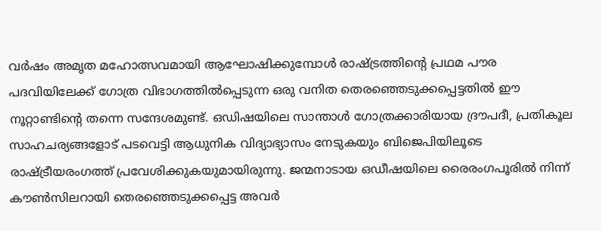വര്‍ഷം അമൃത മഹോത്സവമായി ആഘോഷിക്കുമ്പോള്‍ രാഷ്‌ട്രത്തിന്റെ പ്രഥമ പൗര പദവിയിലേക്ക് ഗോത്ര വിഭാഗത്തില്‍പ്പെടുന്ന ഒരു വനിത തെരഞ്ഞെടുക്കപ്പെട്ടതില്‍ ഈ നൂറ്റാണ്ടിന്റെ തന്നെ സന്ദേശമുണ്ട്. ഒഡിഷയിലെ സാന്താള്‍ ഗോത്രക്കാരിയായ ദ്രൗപദീ, പ്രതികൂല സാഹചര്യങ്ങളോട് പടവെട്ടി ആധുനിക വിദ്യാഭ്യാസം നേടുകയും ബിജെപിയിലൂടെ രാഷ്‌ട്രീയരംഗത്ത് പ്രവേശിക്കുകയുമായിരുന്നു. ജന്മനാടായ ഒഡീഷയിലെ രൈരംഗപൂരില്‍ നിന്ന് കൗണ്‍സിലറായി തെരഞ്ഞെടുക്കപ്പെട്ട അവര്‍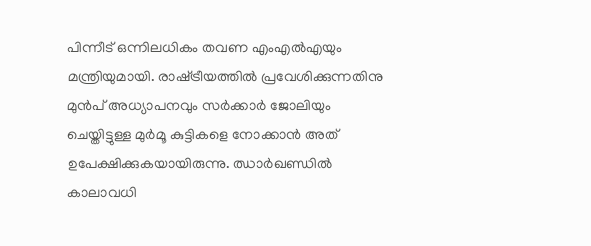പിന്നീട് ഒന്നിലധികം തവണ എംഎല്‍എയും മന്ത്രിയുമായി. രാഷ്‌ട്രീയത്തില്‍ പ്രവേശിക്കുന്നതിനു മുന്‍പ് അധ്യാപനവും സര്‍ക്കാര്‍ ജോലിയും ചെയ്തിട്ടുള്ള മുര്‍മൂ കുട്ടികളെ നോക്കാന്‍ അത് ഉപേക്ഷിക്കുകയായിരുന്നു. ഝാര്‍ഖണ്ഡില്‍ കാലാവധി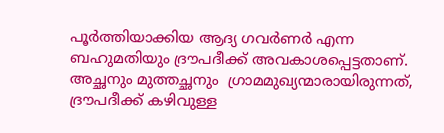പൂര്‍ത്തിയാക്കിയ ആദ്യ ഗവര്‍ണര്‍ എന്ന ബഹുമതിയും ദ്രൗപദീക്ക് അവകാശപ്പെട്ടതാണ്. അച്ഛനും മുത്തച്ഛനും  ഗ്രാമമുഖ്യന്മാരായിരുന്നത്, ദ്രൗപദീക്ക് കഴിവുള്ള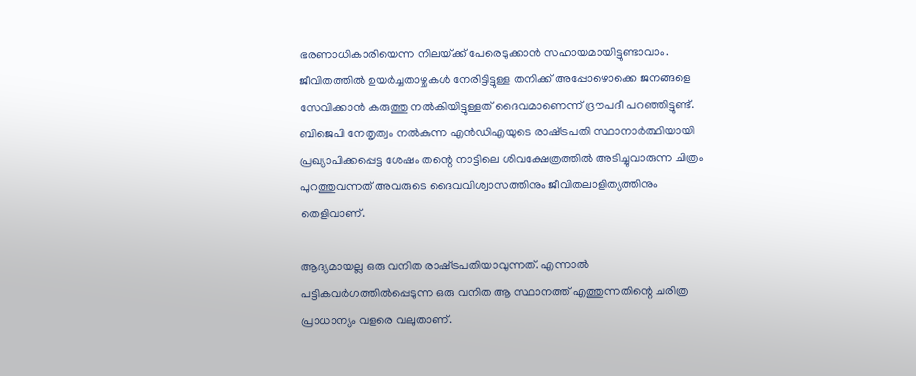ഭരണാധികാരിയെന്ന നിലയ്‌ക്ക് പേരെടുക്കാന്‍ സഹായമായിട്ടുണ്ടാവാം. ജീവിതത്തില്‍ ഉയര്‍ച്ചതാഴ്ചകള്‍ നേരിട്ടിട്ടുള്ള തനിക്ക് അപ്പോഴൊക്കെ ജനങ്ങളെ സേവിക്കാന്‍ കരുത്തു നല്‍കിയിട്ടുള്ളത് ദൈവമാണെന്ന് ദ്രൗപദീ പറഞ്ഞിട്ടുണ്ട്. ബിജെപി നേതൃത്വം നല്‍കുന്ന എന്‍ഡിഎയുടെ രാഷ്‌ട്രപതി സ്ഥാനാര്‍ത്ഥിയായി പ്രഖ്യാപിക്കപ്പെട്ട ശേഷം തന്റെ നാട്ടിലെ ശിവക്ഷേത്രത്തില്‍ അടിച്ചുവാരുന്ന ചിത്രം പുറത്തുവന്നത് അവരുടെ ദൈവവിശ്വാസത്തിനും ജീവിതലാളിത്യത്തിനും തെളിവാണ്.

ആദ്യമായല്ല ഒരു വനിത രാഷ്‌ട്രപതിയാവുന്നത്. എന്നാല്‍ പട്ടികവര്‍ഗത്തില്‍പ്പെടുന്ന ഒരു വനിത ആ സ്ഥാനത്ത് എത്തുന്നതിന്റെ ചരിത്ര പ്രാധാന്യം വളരെ വലുതാണ്.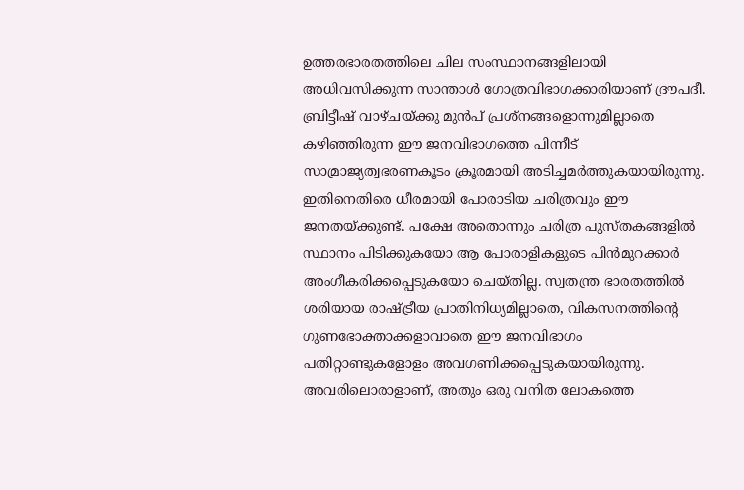ഉത്തരഭാരതത്തിലെ ചില സംസ്ഥാനങ്ങളിലായി അധിവസിക്കുന്ന സാന്താള്‍ ഗോത്രവിഭാഗക്കാരിയാണ് ദ്രൗപദീ. ബ്രിട്ടീഷ് വാഴ്ചയ്‌ക്കു മുന്‍പ് പ്രശ്‌നങ്ങളൊന്നുമില്ലാതെ കഴിഞ്ഞിരുന്ന ഈ ജനവിഭാഗത്തെ പിന്നീട് സാമ്രാജ്യത്വഭരണകൂടം ക്രൂരമായി അടിച്ചമര്‍ത്തുകയായിരുന്നു. ഇതിനെതിരെ ധീരമായി പോരാടിയ ചരിത്രവും ഈ ജനതയ്‌ക്കുണ്ട്. പക്ഷേ അതൊന്നും ചരിത്ര പുസ്തകങ്ങളില്‍ സ്ഥാനം പിടിക്കുകയോ ആ പോരാളികളുടെ പിന്‍മുറക്കാര്‍ അംഗീകരിക്കപ്പെടുകയോ ചെയ്തില്ല. സ്വതന്ത്ര ഭാരതത്തില്‍ ശരിയായ രാഷ്‌ട്രീയ പ്രാതിനിധ്യമില്ലാതെ, വികസനത്തിന്റെ ഗുണഭോക്താക്കളാവാതെ ഈ ജനവിഭാഗം പതിറ്റാണ്ടുകളോളം അവഗണിക്കപ്പെടുകയായിരുന്നു. അവരിലൊരാളാണ്, അതും ഒരു വനിത ലോകത്തെ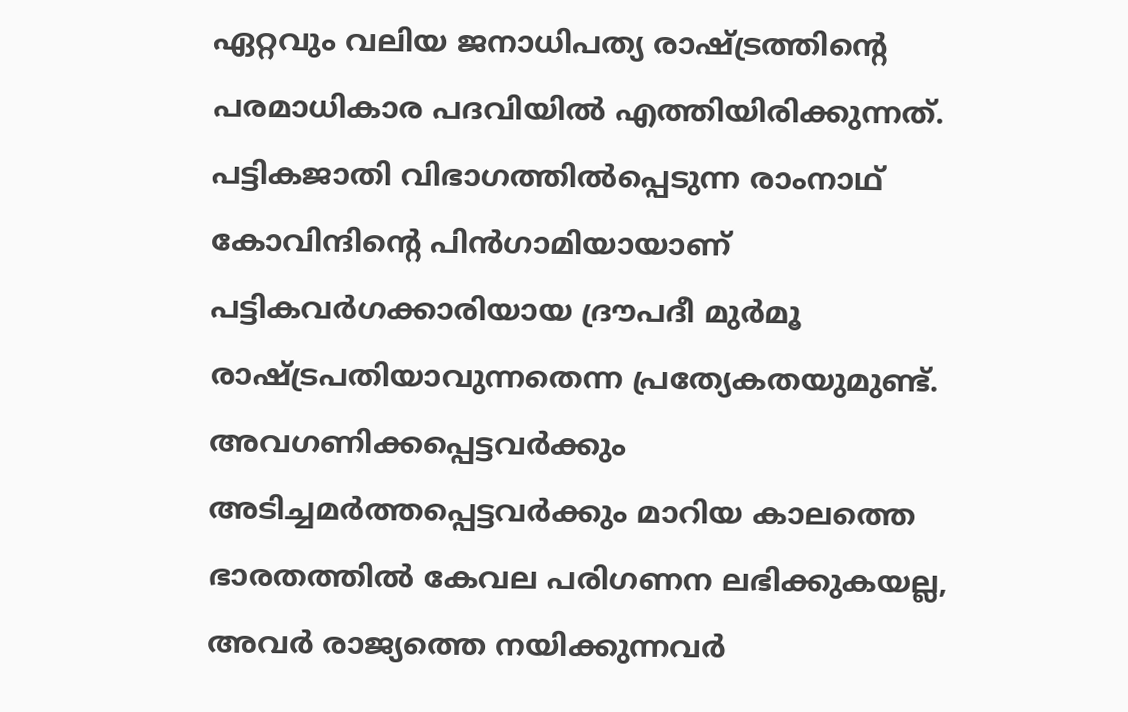ഏറ്റവും വലിയ ജനാധിപത്യ രാഷ്‌ട്രത്തിന്റെ പരമാധികാര പദവിയില്‍ എത്തിയിരിക്കുന്നത്. പട്ടികജാതി വിഭാഗത്തില്‍പ്പെടുന്ന രാംനാഥ് കോവിന്ദിന്റെ പിന്‍ഗാമിയായാണ് പട്ടികവര്‍ഗക്കാരിയായ ദ്രൗപദീ മുര്‍മൂ രാഷ്‌ട്രപതിയാവുന്നതെന്ന പ്രത്യേകതയുമുണ്ട്. അവഗണിക്കപ്പെട്ടവര്‍ക്കും അടിച്ചമര്‍ത്തപ്പെട്ടവര്‍ക്കും മാറിയ കാലത്തെ ഭാരതത്തില്‍ കേവല പരിഗണന ലഭിക്കുകയല്ല, അവര്‍ രാജ്യത്തെ നയിക്കുന്നവര്‍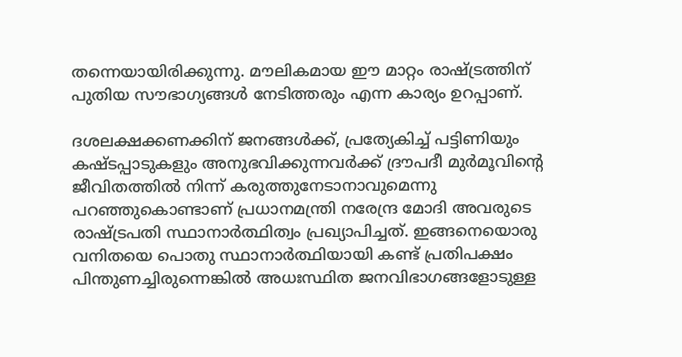തന്നെയായിരിക്കുന്നു. മൗലികമായ ഈ മാറ്റം രാഷ്‌ട്രത്തിന് പുതിയ സൗഭാഗ്യങ്ങള്‍ നേടിത്തരും എന്ന കാര്യം ഉറപ്പാണ്.

ദശലക്ഷക്കണക്കിന് ജനങ്ങള്‍ക്ക്, പ്രത്യേകിച്ച് പട്ടിണിയും കഷ്ടപ്പാടുകളും അനുഭവിക്കുന്നവര്‍ക്ക് ദ്രൗപദീ മുര്‍മൂവിന്റെ ജീവിതത്തില്‍ നിന്ന് കരുത്തുനേടാനാവുമെന്നു പറഞ്ഞുകൊണ്ടാണ് പ്രധാനമന്ത്രി നരേന്ദ്ര മോദി അവരുടെ രാഷ്‌ട്രപതി സ്ഥാനാര്‍ത്ഥിത്വം പ്രഖ്യാപിച്ചത്. ഇങ്ങനെയൊരു വനിതയെ പൊതു സ്ഥാനാര്‍ത്ഥിയായി കണ്ട് പ്രതിപക്ഷം പിന്തുണച്ചിരുന്നെങ്കില്‍ അധഃസ്ഥിത ജനവിഭാഗങ്ങളോടുള്ള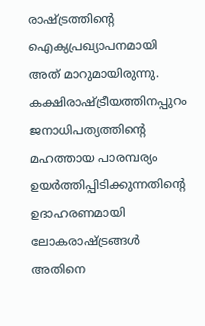രാഷ്‌ട്രത്തിന്റെ ഐക്യപ്രഖ്യാപനമായി അത് മാറുമായിരുന്നു. കക്ഷിരാഷ്‌ട്രീയത്തിനപ്പുറം ജനാധിപത്യത്തിന്റെ മഹത്തായ പാരമ്പര്യം ഉയര്‍ത്തിപ്പിടിക്കുന്നതിന്റെ ഉദാഹരണമായി ലോകരാഷ്‌ട്രങ്ങള്‍ അതിനെ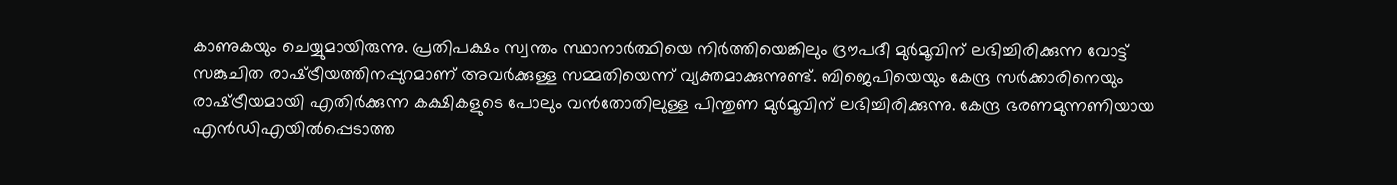കാണുകയും ചെയ്യുമായിരുന്നു. പ്രതിപക്ഷം സ്വന്തം സ്ഥാനാര്‍ത്ഥിയെ നിര്‍ത്തിയെങ്കിലും ദ്രൗപദീ മുര്‍മൂവിന് ലഭിച്ചിരിക്കുന്ന വോട്ട് സങ്കുചിത രാഷ്‌ട്രീയത്തിനപ്പുറമാണ് അവര്‍ക്കുള്ള സമ്മതിയെന്ന് വ്യക്തമാക്കുന്നുണ്ട്. ബിജെപിയെയും കേന്ദ്ര സര്‍ക്കാരിനെയും രാഷ്‌ട്രീയമായി എതിര്‍ക്കുന്ന കക്ഷികളുടെ പോലും വന്‍തോതിലുള്ള പിന്തുണ മുര്‍മൂവിന് ലഭിച്ചിരിക്കുന്നു. കേന്ദ്ര ഭരണമുന്നണിയായ എന്‍ഡിഎയില്‍പ്പെടാത്ത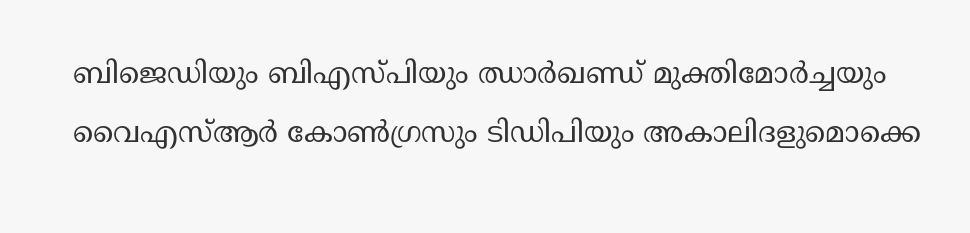ബിജെഡിയും ബിഎസ്പിയും ഝാര്‍ഖണ്ഡ് മുക്തിമോര്‍ച്ചയും വൈഎസ്ആര്‍ കോണ്‍ഗ്രസും ടിഡിപിയും അകാലിദളുമൊക്കെ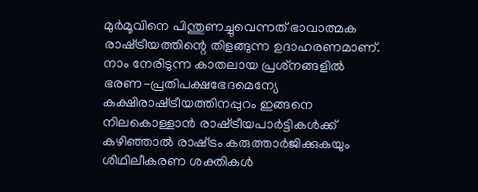മുര്‍മൂവിനെ പിന്തുണച്ചുവെന്നത് ഭാവാത്മക രാഷ്‌ട്രീയത്തിന്റെ തിളങ്ങുന്ന ഉദാഹരണമാണ്. നാം നേരിടുന്ന കാതലായ പ്രശ്‌നങ്ങളില്‍ ഭരണ-പ്രതിപക്ഷഭേദമെന്യേ കക്ഷിരാഷ്‌ട്രീയത്തിനപ്പുറം ഇങ്ങനെ നിലകൊള്ളാന്‍ രാഷ്‌ട്രീയപാര്‍ട്ടികള്‍ക്ക് കഴിഞ്ഞാല്‍ രാഷ്‌ട്രം കരുത്താര്‍ജിക്കുകയും ശിഥിലീകരണ ശക്തികള്‍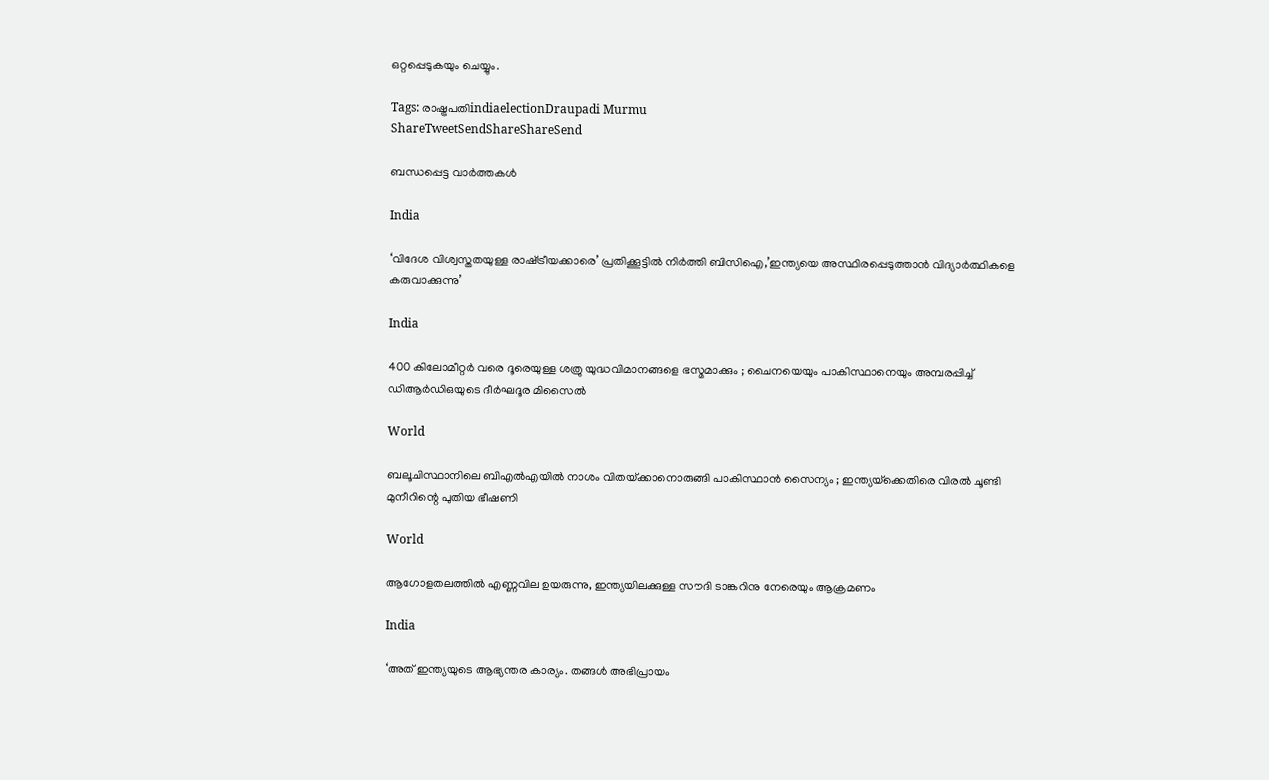ഒറ്റപ്പെടുകയും ചെയ്യും.

Tags: രാഷ്ട്രപതിindiaelectionDraupadi Murmu
ShareTweetSendShareShareSend

ബന്ധപ്പെട്ട വാര്‍ത്തകള്‍

India

‘വിദേശ വിശ്വസ്തതയുള്ള രാഷ്‌ട്രീയക്കാരെ’ പ്രതിക്കൂട്ടില്‍ നിര്‍ത്തി ബിസിഐ,’ഇന്ത്യയെ അസ്ഥിരപ്പെടുത്താന്‍ വിദ്യാര്‍ത്ഥികളെ കരുവാക്കുന്നു’

India

400 കിലോമീറ്റർ വരെ ദൂരെയുള്ള ശത്രു യുദ്ധവിമാനങ്ങളെ ഭസ്മമാക്കും ; ചൈനയെയും പാകിസ്ഥാനെയും അമ്പരപ്പിച്ച് ഡിആർഡിഒയുടെ ദീർഘദൂര മിസൈൽ

World

ബലൂചിസ്ഥാനിലെ ബി‌എൽ‌എയിൽ നാശം വിതയ്‌ക്കാനൊരുങ്ങി പാകിസ്ഥാൻ സൈന്യം ; ഇന്ത്യയ്‌ക്കെതിരെ വിരൽ ചൂണ്ടി മുനീറിന്റെ പുതിയ ഭീഷണി

World

ആഗോളതലത്തില്‍ എണ്ണവില ഉയരുന്നു, ഇന്ത്യയിലക്കുള്ള സൗദി ടാങ്കറിനു നേരെയും ആക്രമണം

India

‘അത് ഇന്ത്യയുടെ ആഭ്യന്തര കാര്യം. തങ്ങള്‍ അഭിപ്രായം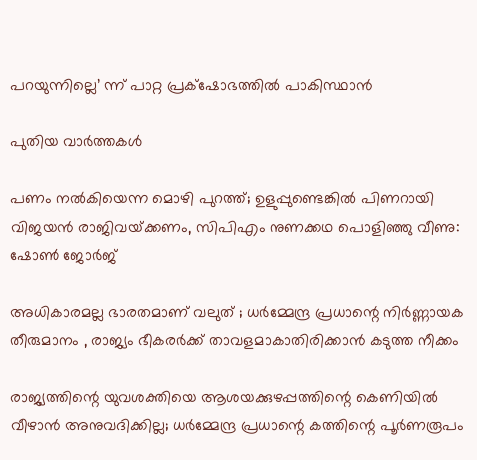പറയുന്നില്ലെ’ ന്ന് പാറ്റ പ്രക്‌ഷോഭത്തില്‍ പാകിസ്ഥാന്‍

പുതിയ വാര്‍ത്തകള്‍

പണം നൽകിയെന്ന മൊഴി പുറത്ത്; ഉളുപ്പുണ്ടെങ്കിൽ പിണറായി വിജയൻ രാജിവയ്‌ക്കണം, സിപിഎം നുണക്കഥ പൊളിഞ്ഞു വീണു: ഷോൺ ജോർജ്

അധികാരമല്ല ഭാരതമാണ് വലുത് ; ധർമ്മേന്ദ്ര പ്രധാന്റെ നിർണ്ണായക തീരുമാനം , രാജ്യം ഭീകരർക്ക് താവളമാകാതിരിക്കാൻ കടുത്ത നീക്കം

രാജ്യത്തിന്റെ യുവശക്തിയെ ആശയക്കുഴപ്പത്തിന്റെ കെണിയിൽ വീഴാൻ അനുവദിക്കില്ല; ധർമ്മേന്ദ്ര പ്രധാന്റെ കത്തിന്റെ പൂർണരൂപം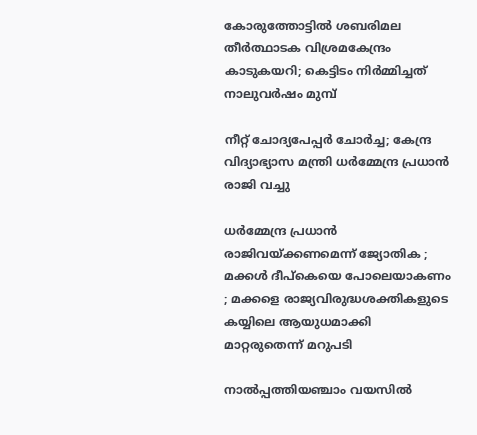കോരുത്തോട്ടില്‍ ശബരിമല തീര്‍ത്ഥാടക വിശ്രമകേന്ദ്രം കാടുകയറി; കെട്ടിടം നിര്‍മ്മിച്ചത് നാലുവര്‍ഷം മുമ്പ്

നീറ്റ് ചോദ്യപേപ്പർ ചോർച്ച; കേന്ദ്ര വിദ്യാഭ്യാസ മന്ത്രി ധർമ്മേന്ദ്ര പ്രധാൻ രാജി വച്ചു

ധർമ്മേന്ദ്ര പ്രധാൻ രാജിവയ്‌ക്കണമെന്ന് ജ്യോതിക ; മക്കൾ ദീപ്കെയെ പോലെയാകണം ; മക്കളെ രാജ്യവിരുദ്ധശക്തികളുടെ കയ്യിലെ ആയുധമാക്കി മാറ്റരുതെന്ന് മറുപടി

നാൽപ്പത്തിയഞ്ചാം വയസിൽ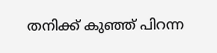തനിക്ക് കുഞ്ഞ് പിറന്ന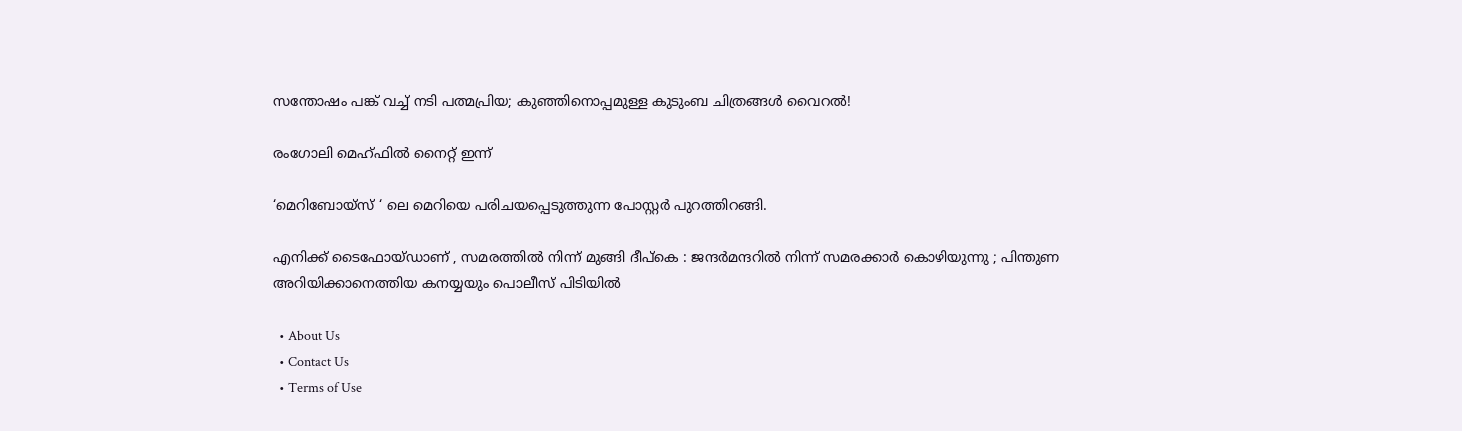സന്തോഷം പങ്ക് വച്ച് നടി പത്മപ്രിയ; കുഞ്ഞിനൊപ്പമുള്ള കുടുംബ ചിത്രങ്ങൾ വൈറൽ!

രംഗോലി മെഹ്ഫിൽ നൈറ്റ് ഇന്ന്

‘മെറിബോയ്സ് ‘ ലെ മെറിയെ പരിചയപ്പെടുത്തുന്ന പോസ്റ്റർ പുറത്തിറങ്ങി.

എനിക്ക് ടൈഫോയ്ഡാണ് , സമരത്തിൽ നിന്ന് മുങ്ങി ദീപ്കെ : ജന്ദർമന്ദറിൽ നിന്ന് സമരക്കാർ കൊഴിയുന്നു ; പിന്തുണ അറിയിക്കാനെത്തിയ കനയ്യയും പൊലീസ് പിടിയിൽ

  • About Us
  • Contact Us
  • Terms of Use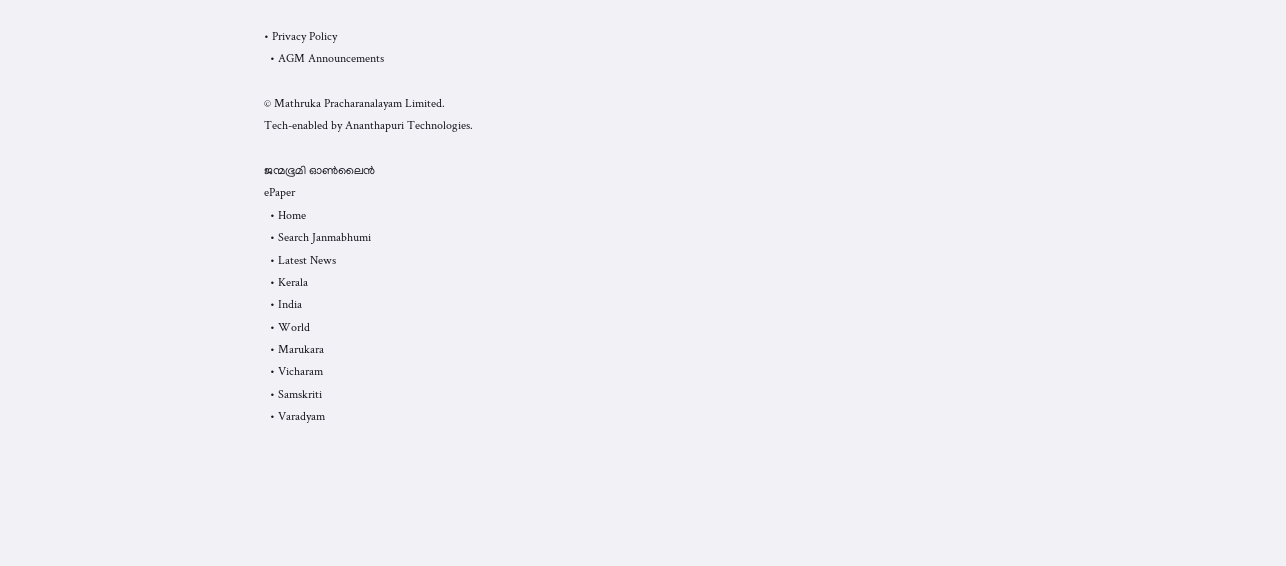• Privacy Policy
  • AGM Announcements

© Mathruka Pracharanalayam Limited.
Tech-enabled by Ananthapuri Technologies.

ജന്മഭൂമി ഓണ്‍ലൈന്‍
ePaper
  • Home
  • Search Janmabhumi
  • Latest News
  • Kerala
  • India
  • World
  • Marukara
  • Vicharam
  • Samskriti
  • Varadyam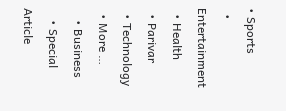• Sports
  • Entertainment
  • Health
  • Parivar
  • Technology
  • More …
    • Business
    • Special Article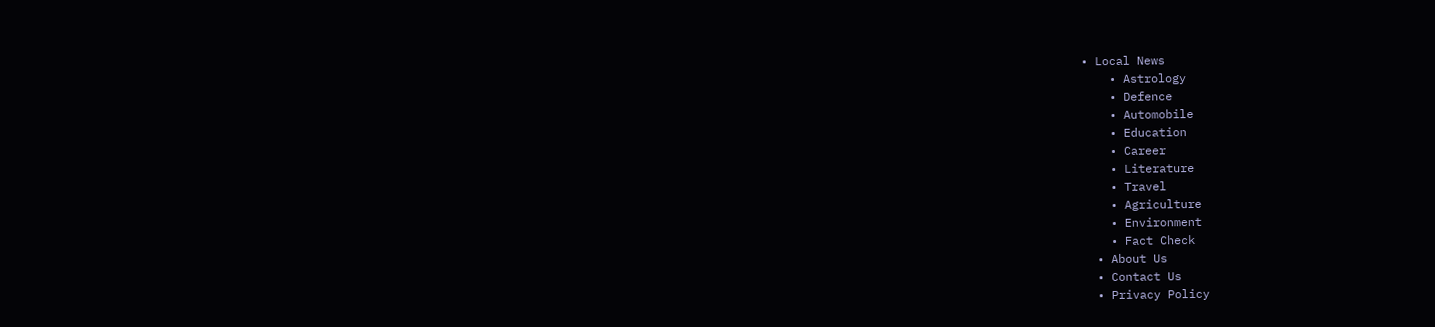• Local News
    • Astrology
    • Defence
    • Automobile
    • Education
    • Career
    • Literature
    • Travel
    • Agriculture
    • Environment
    • Fact Check
  • About Us
  • Contact Us
  • Privacy Policy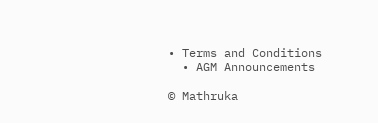• Terms and Conditions
  • AGM Announcements

© Mathruka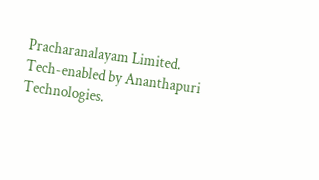Pracharanalayam Limited.
Tech-enabled by Ananthapuri Technologies.